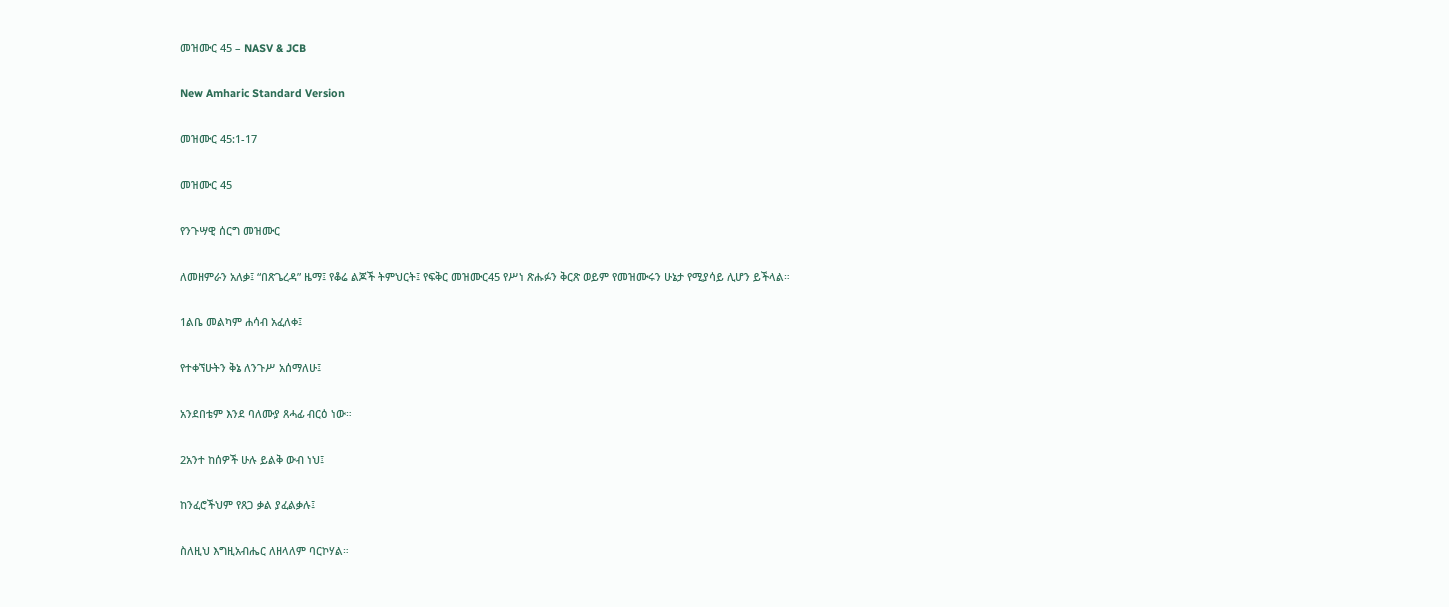መዝሙር 45 – NASV & JCB

New Amharic Standard Version

መዝሙር 45:1-17

መዝሙር 45

የንጉሣዊ ሰርግ መዝሙር

ለመዘምራን አለቃ፤ “በጽጌረዳ” ዜማ፤ የቆሬ ልጆች ትምህርት፤ የፍቅር መዝሙር45 የሥነ ጽሑፉን ቅርጽ ወይም የመዝሙሩን ሁኔታ የሚያሳይ ሊሆን ይችላል።

1ልቤ መልካም ሐሳብ አፈለቀ፤

የተቀኘሁትን ቅኔ ለንጉሥ አሰማለሁ፤

አንደበቴም እንደ ባለሙያ ጸሓፊ ብርዕ ነው።

2አንተ ከሰዎች ሁሉ ይልቅ ውብ ነህ፤

ከንፈሮችህም የጸጋ ቃል ያፈልቃሉ፤

ስለዚህ እግዚአብሔር ለዘላለም ባርኮሃል።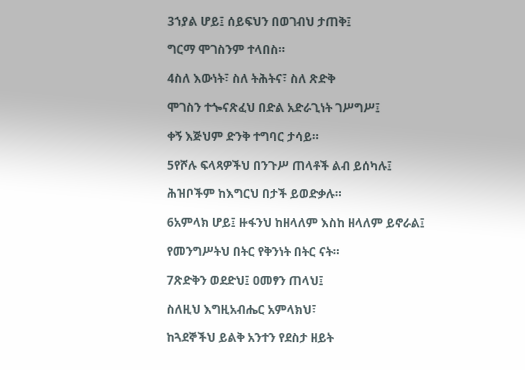3ኀያል ሆይ፤ ሰይፍህን በወገብህ ታጠቅ፤

ግርማ ሞገስንም ተላበስ።

4ስለ እውነት፣ ስለ ትሕትና፣ ስለ ጽድቅ

ሞገስን ተጐናጽፈህ በድል አድራጊነት ገሥግሥ፤

ቀኝ እጅህም ድንቅ ተግባር ታሳይ።

5የሾሉ ፍላጻዎችህ በንጉሥ ጠላቶች ልብ ይሰካሉ፤

ሕዝቦችም ከእግርህ በታች ይወድቃሉ።

6አምላክ ሆይ፤ ዙፋንህ ከዘላለም እስከ ዘላለም ይኖራል፤

የመንግሥትህ በትር የቅንነት በትር ናት።

7ጽድቅን ወደድህ፤ ዐመፃን ጠላህ፤

ስለዚህ እግዚአብሔር አምላክህ፣

ከጓደኞችህ ይልቅ አንተን የደስታ ዘይት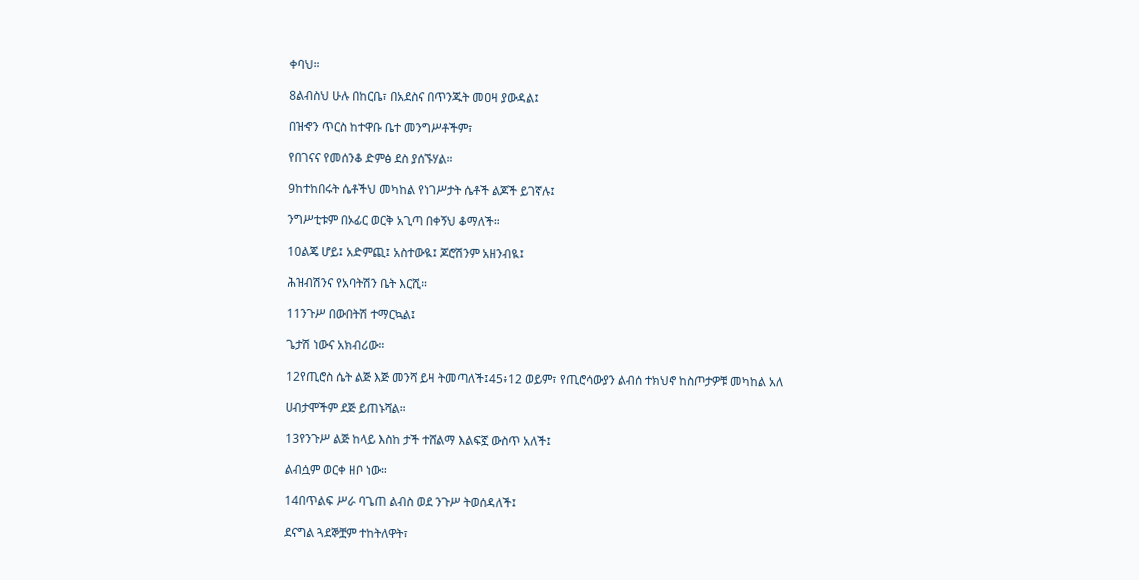ቀባህ።

8ልብስህ ሁሉ በከርቤ፣ በአደስና በጥንጁት መዐዛ ያውዳል፤

በዝኆን ጥርስ ከተዋቡ ቤተ መንግሥቶችም፣

የበገናና የመሰንቆ ድምፅ ደስ ያሰኙሃል።

9ከተከበሩት ሴቶችህ መካከል የነገሥታት ሴቶች ልጆች ይገኛሉ፤

ንግሥቲቱም በኦፊር ወርቅ አጊጣ በቀኝህ ቆማለች።

10ልጄ ሆይ፤ አድምጪ፤ አስተውዪ፤ ጆሮሽንም አዘንብዪ፤

ሕዝብሽንና የአባትሽን ቤት እርሺ።

11ንጉሥ በውበትሽ ተማርኳል፤

ጌታሽ ነውና አክብሪው።

12የጢሮስ ሴት ልጅ እጅ መንሻ ይዛ ትመጣለች፤45፥12 ወይም፣ የጢሮሳውያን ልብሰ ተክህኖ ከስጦታዎቹ መካከል አለ

ሀብታሞችም ደጅ ይጠኑሻል።

13የንጉሥ ልጅ ከላይ እስከ ታች ተሸልማ እልፍኟ ውስጥ አለች፤

ልብሷም ወርቀ ዘቦ ነው።

14በጥልፍ ሥራ ባጌጠ ልብስ ወደ ንጉሥ ትወሰዳለች፤

ደናግል ጓደኞቿም ተከትለዋት፣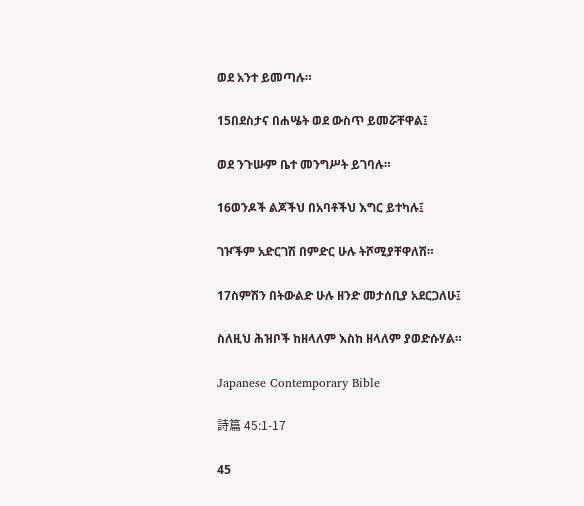ወደ አንተ ይመጣሉ።

15በደስታና በሐሤት ወደ ውስጥ ይመሯቸዋል፤

ወደ ንጉሡም ቤተ መንግሥት ይገባሉ።

16ወንዶች ልጆችህ በአባቶችህ እግር ይተካሉ፤

ገዦችም አድርገሽ በምድር ሁሉ ትሾሚያቸዋለሽ።

17ስምሽን በትውልድ ሁሉ ዘንድ መታሰቢያ አደርጋለሁ፤

ስለዚህ ሕዝቦች ከዘላለም እስከ ዘላለም ያወድሱሃል።

Japanese Contemporary Bible

詩篇 45:1-17

45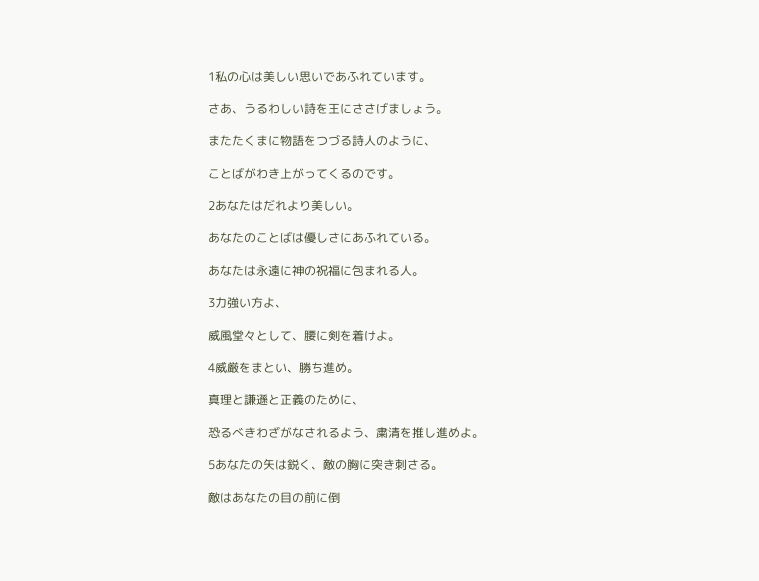1私の心は美しい思いであふれています。

さあ、うるわしい詩を王にささげましょう。

またたくまに物語をつづる詩人のように、

ことばがわき上がってくるのです。

2あなたはだれより美しい。

あなたのことばは優しさにあふれている。

あなたは永遠に神の祝福に包まれる人。

3力強い方よ、

威風堂々として、腰に剣を着けよ。

4威厳をまとい、勝ち進め。

真理と謙遜と正義のために、

恐るべきわざがなされるよう、粛清を推し進めよ。

5あなたの矢は鋭く、敵の胸に突き刺さる。

敵はあなたの目の前に倒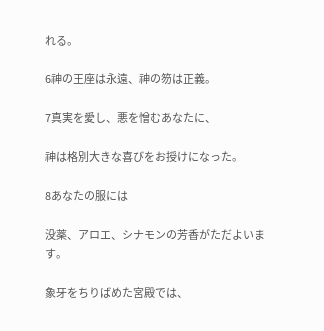れる。

6神の王座は永遠、神の笏は正義。

7真実を愛し、悪を憎むあなたに、

神は格別大きな喜びをお授けになった。

8あなたの服には

没薬、アロエ、シナモンの芳香がただよいます。

象牙をちりばめた宮殿では、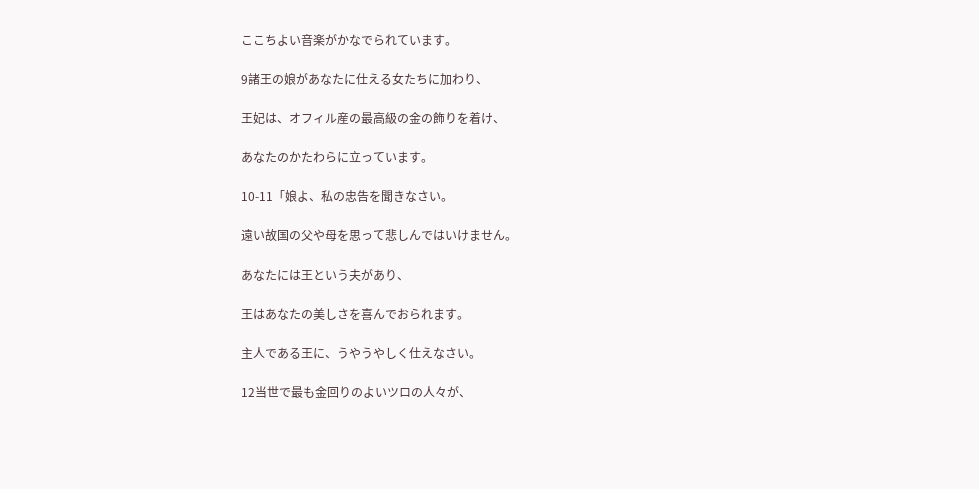ここちよい音楽がかなでられています。

9諸王の娘があなたに仕える女たちに加わり、

王妃は、オフィル産の最高級の金の飾りを着け、

あなたのかたわらに立っています。

10-11「娘よ、私の忠告を聞きなさい。

遠い故国の父や母を思って悲しんではいけません。

あなたには王という夫があり、

王はあなたの美しさを喜んでおられます。

主人である王に、うやうやしく仕えなさい。

12当世で最も金回りのよいツロの人々が、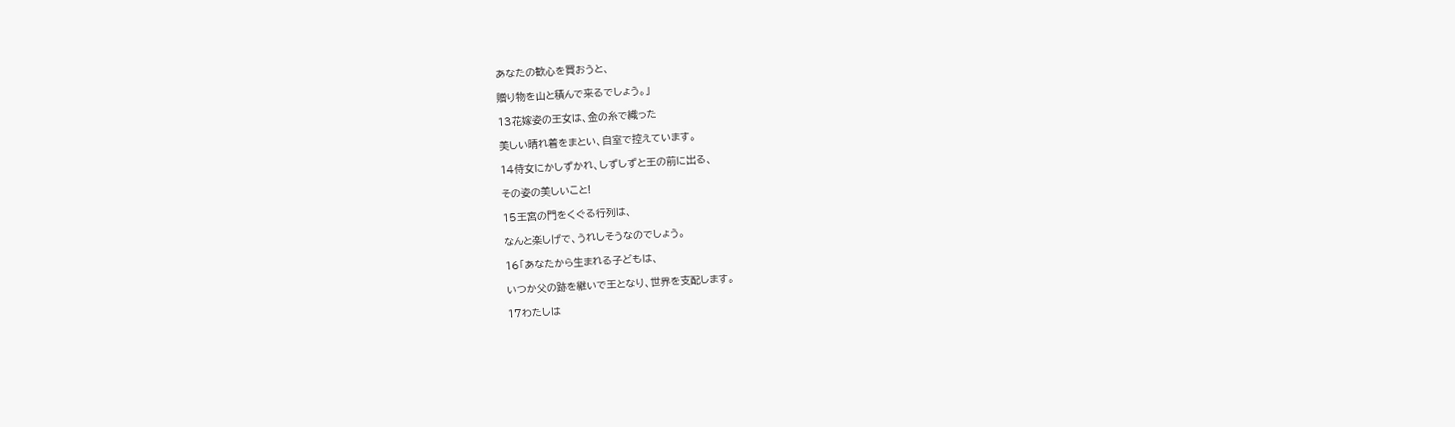あなたの歓心を買おうと、

贈り物を山と積んで来るでしょう。」

13花嫁姿の王女は、金の糸で織った

美しい晴れ着をまとい、自室で控えています。

14侍女にかしずかれ、しずしずと王の前に出る、

その姿の美しいこと!

15王宮の門をくぐる行列は、

なんと楽しげで、うれしそうなのでしょう。

16「あなたから生まれる子どもは、

いつか父の跡を継いで王となり、世界を支配します。

17わたしは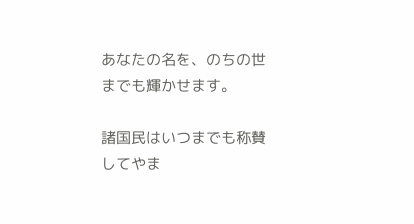あなたの名を、のちの世までも輝かせます。

諸国民はいつまでも称賛してやま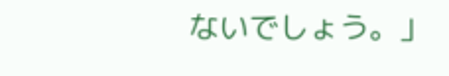ないでしょう。」